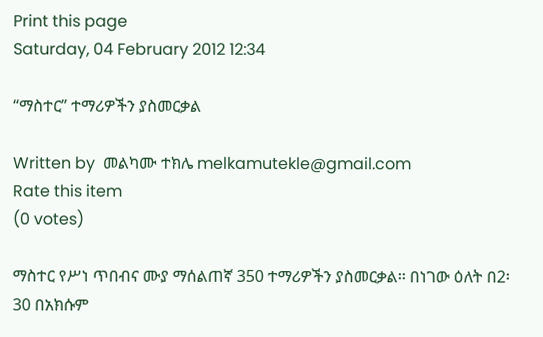Print this page
Saturday, 04 February 2012 12:34

“ማስተር” ተማሪዎችን ያስመርቃል

Written by  መልካሙ ተክሌ melkamutekle@gmail.com
Rate this item
(0 votes)

ማስተር የሥነ ጥበብና ሙያ ማሰልጠኛ 350 ተማሪዎችን ያስመርቃል፡፡ በነገው ዕለት በ2፡30 በአክሱም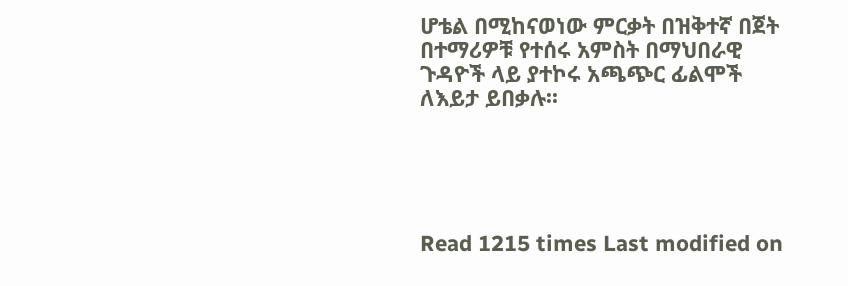ሆቴል በሚከናወነው ምርቃት በዝቅተኛ በጀት በተማሪዎቹ የተሰሩ አምስት በማህበራዊ ጉዳዮች ላይ ያተኮሩ አጫጭር ፊልሞች ለእይታ ይበቃሉ፡፡





Read 1215 times Last modified on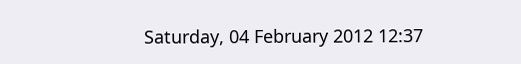Saturday, 04 February 2012 12:37